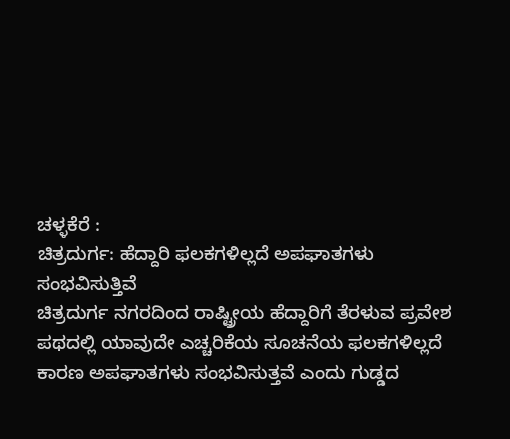ಚಳ್ಳಕೆರೆ :
ಚಿತ್ರದುರ್ಗ: ಹೆದ್ದಾರಿ ಫಲಕಗಳಿಲ್ಲದೆ ಅಪಘಾತಗಳು
ಸಂಭವಿಸುತ್ತಿವೆ
ಚಿತ್ರದುರ್ಗ ನಗರದಿಂದ ರಾಷ್ಟ್ರೀಯ ಹೆದ್ದಾರಿಗೆ ತೆರಳುವ ಪ್ರವೇಶ
ಪಥದಲ್ಲಿ ಯಾವುದೇ ಎಚ್ಚರಿಕೆಯ ಸೂಚನೆಯ ಫಲಕಗಳಿಲ್ಲದೆ
ಕಾರಣ ಅಪಘಾತಗಳು ಸಂಭವಿಸುತ್ತವೆ ಎಂದು ಗುಡ್ಡದ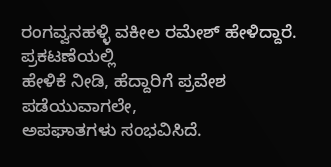ರಂಗವ್ವನಹಳ್ಳಿ ವಕೀಲ ರಮೇಶ್ ಹೇಳಿದ್ದಾರೆ.
ಪ್ರಕಟಣೆಯಲ್ಲಿ
ಹೇಳಿಕೆ ನೀಡಿ, ಹೆದ್ದಾರಿಗೆ ಪ್ರವೇಶ ಪಡೆಯುವಾಗಲೇ,
ಅಪಘಾತಗಳು ಸಂಭವಿಸಿದೆ.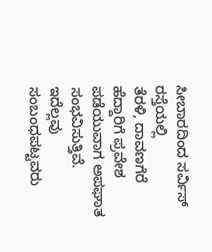ಸೀಬಾರದಿಂದ ಸರ್ವಿಸ್ ರಸ್ತೆಯಲ್ಲಿ
ತೆರಳಿ, ದಾವಣಗೆರೆ ಹೆದ್ದಾರಿಗೆ ಪ್ರವೇಶ ಪಡೆಯುವಾಗ ಅಪಘಾತ
ಸಂಭವಿಸುತ್ತಿವೆ.
ಇದೆಲ್ಲವು ಸಂಬಂಧಪಟ್ಟವರು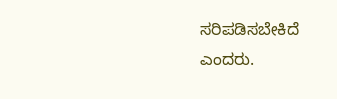ಸರಿಪಡಿಸಬೇಕಿದೆ
ಎಂದರು.